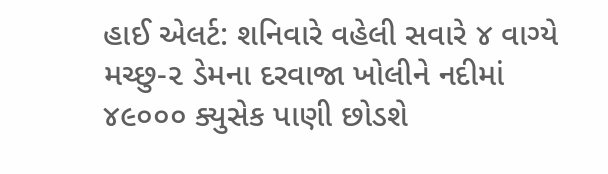હાઈ એલર્ટ: શનિવારે વહેલી સવારે ૪ વાગ્યે મચ્છુ-૨ ડેમના દરવાજા ખોલીને નદીમાં ૪૯૦૦૦ ક્યુસેક પાણી છોડશે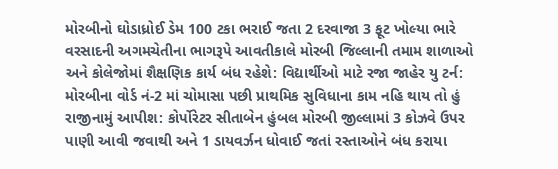મોરબીનો ઘોડાધ્રોઈ ડેમ 100 ટકા ભરાઈ જતા 2 દરવાજા 3 ફૂટ ખોલ્યા ભારે વરસાદની અગમચેતીના ભાગરૂપે આવતીકાલે મોરબી જિલ્લાની તમામ શાળાઓ અને કોલેજોમાં શૈક્ષણિક કાર્ય બંધ રહેશે: વિદ્યાર્થીઓ માટે રજા જાહેર યુ ટર્ન: મોરબીના વોર્ડ નં-2 માં ચોમાસા પછી પ્રાથમિક સુવિધાના કામ નહિ થાય તો હું રાજીનામું આપીશ: કોર્પોરેટર સીતાબેન હુંબલ મોરબી જીલ્લામાં 3 કોઝવે ઉપર પાણી આવી જવાથી અને 1 ડાયવર્ઝન ધોવાઈ જતાં રસ્તાઓને બંધ કરાયા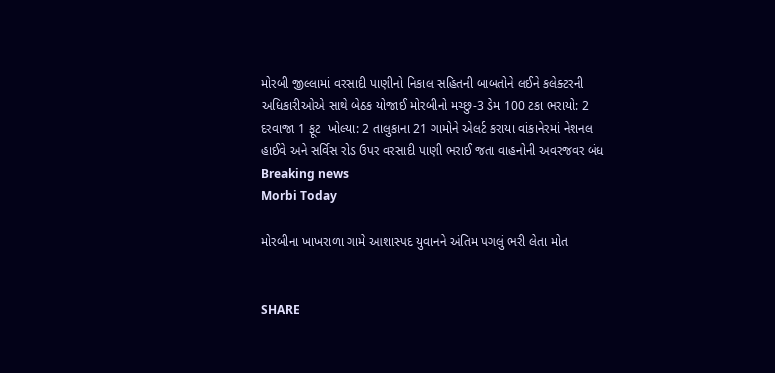મોરબી જીલ્લામાં વરસાદી પાણીનો નિકાલ સહિતની બાબતોને લઈને કલેક્ટરની અધિકારીઓએ સાથે બેઠક યોજાઈ મોરબીનો મચ્છુ-3 ડેમ 100 ટકા ભરાયો: 2 દરવાજા 1 ફૂટ  ખોલ્યા: 2 તાલુકાના 21 ગામોને એલર્ટ કરાયા વાંકાનેરમાં નેશનલ હાઈવે અને સર્વિસ રોડ ઉપર વરસાદી પાણી ભરાઈ જતા વાહનોની અવરજવર બંધ
Breaking news
Morbi Today

મોરબીના ખાખરાળા ગામે આશાસ્પદ યુવાનને અંતિમ પગલું ભરી લેતા મોત


SHARE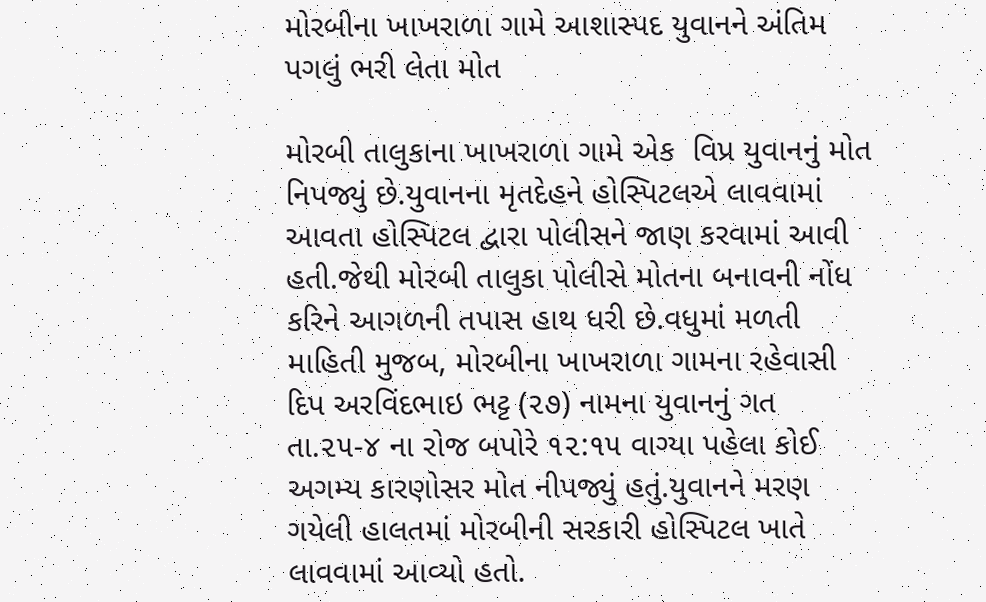મોરબીના ખાખરાળા ગામે આશાસ્પદ યુવાનને અંતિમ પગલું ભરી લેતા મોત

મોરબી તાલુકાના ખાખરાળા ગામે એક  વિપ્ર યુવાનનું મોત નિપજ્યું છે.યુવાનના મૃતદેહને હોસ્પિટલએ લાવવામાં આવતા હોસ્પિટલ દ્વારા પોલીસને જાણ કરવામાં આવી હતી.જેથી મોરબી તાલુકા પોલીસે મોતના બનાવની નોંધ કરિને આગળની તપાસ હાથ ધરી છે.વધુમાં મળતી માહિતી મુજબ, મોરબીના ખાખરાળા ગામના રહેવાસી દિપ અરવિંદભાઇ ભટ્ટ (૨૭) નામના યુવાનનું ગત તા.૨૫-૪ ના રોજ બપોરે ૧૨:૧૫ વાગ્યા પહેલા કોઈ અગમ્ય કારણોસર મોત નીપજ્યું હતું.યુવાનને મરણ ગયેલી હાલતમાં મોરબીની સરકારી હોસ્પિટલ ખાતે લાવવામાં આવ્યો હતો.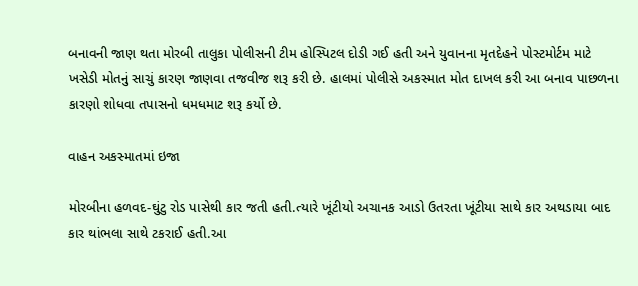બનાવની જાણ થતા મોરબી તાલુકા પોલીસની ટીમ હોસ્પિટલ દોડી ગઈ હતી અને યુવાનના મૃતદેહને પોસ્ટમોર્ટમ માટે ખસેડી મોતનું સાચું કારણ જાણવા તજવીજ શરૂ કરી છે. હાલમાં પોલીસે અકસ્માત મોત દાખલ કરી આ બનાવ પાછળના કારણો શોધવા તપાસનો ધમધમાટ શરૂ કર્યો છે.

વાહન અકસ્માતમાં ઇજા

મોરબીના હળવદ-ઘુંટુ રોડ પાસેથી કાર જતી હતી.ત્યારે ખૂંટીયો અચાનક આડો ઉતરતા ખૂંટીયા સાથે કાર અથડાયા બાદ કાર થાંભલા સાથે ટકરાઈ હતી.આ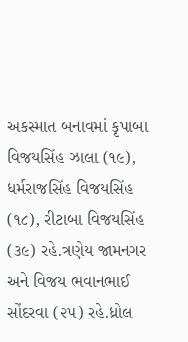અકસ્માત બનાવમાં કૃપાબા વિજયસિંહ ઝાલા (૧૯), ધર્મરાજસિંહ વિજયસિંહ (૧૮), રીટાબા વિજયસિંહ (૩૯) રહે.ત્રણેય જામનગર અને વિજય ભવાનભાઈ સોંદરવા (૨૫) રહે.ધ્રોલ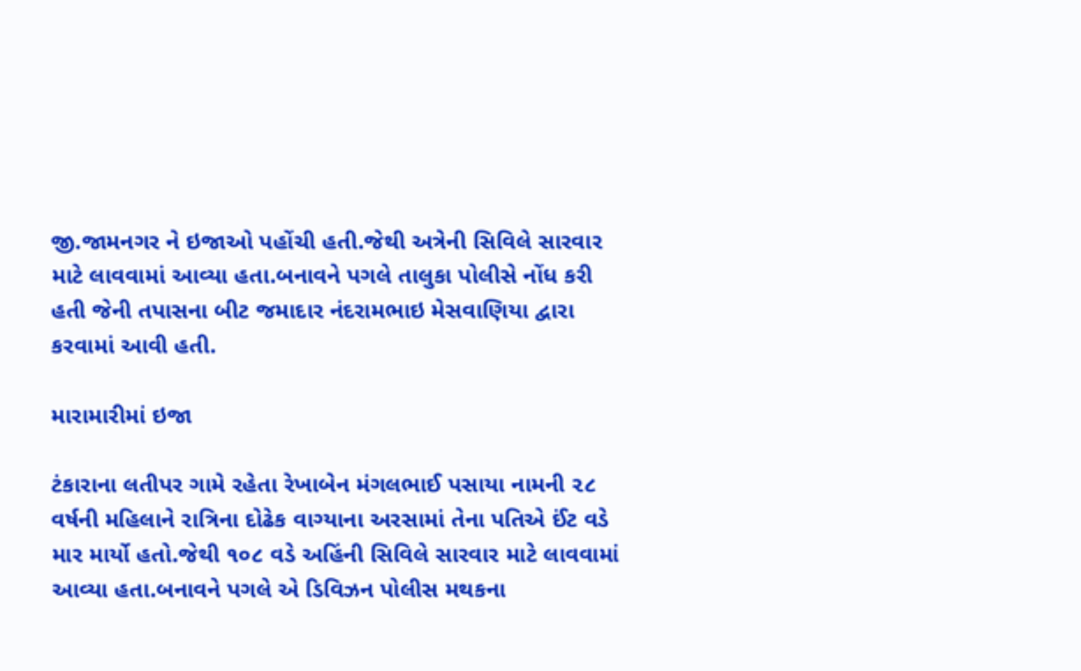જી.જામનગર ને ઇજાઓ પહોંચી હતી.જેથી અત્રેની સિવિલે સારવાર માટે લાવવામાં આવ્યા હતા.બનાવને પગલે તાલુકા પોલીસે નોંધ કરી હતી જેની તપાસના બીટ જમાદાર નંદરામભાઇ મેસવાણિયા દ્વારા કરવામાં આવી હતી.

મારામારીમાં ઇજા

ટંકારાના લતીપર ગામે રહેતા રેખાબેન મંગલભાઈ પસાયા નામની ૨૮ વર્ષની મહિલાને રાત્રિના દોઢેક વાગ્યાના અરસામાં તેના પતિએ ઈંટ વડે માર માર્યો હતો.જેથી ૧૦૮ વડે અહિંની સિવિલે સારવાર માટે લાવવામાં આવ્યા હતા.બનાવને પગલે એ ડિવિઝન પોલીસ મથકના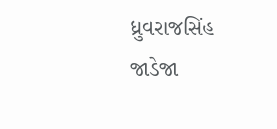ધ્રુવરાજસિંહ જાડેજા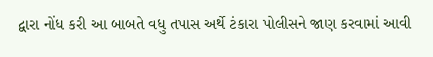દ્વારા નોંધ કરી આ બાબતે વધુ તપાસ અર્થે ટંકારા પોલીસને જાણ કરવામાં આવી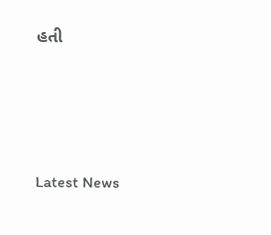હતી






Latest News